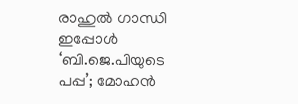രാഹുൽ ഗാന്ധി ഇപ്പോൾ ‘ബി.ജെ.പിയുടെ പപ്പ’; മോഹൻ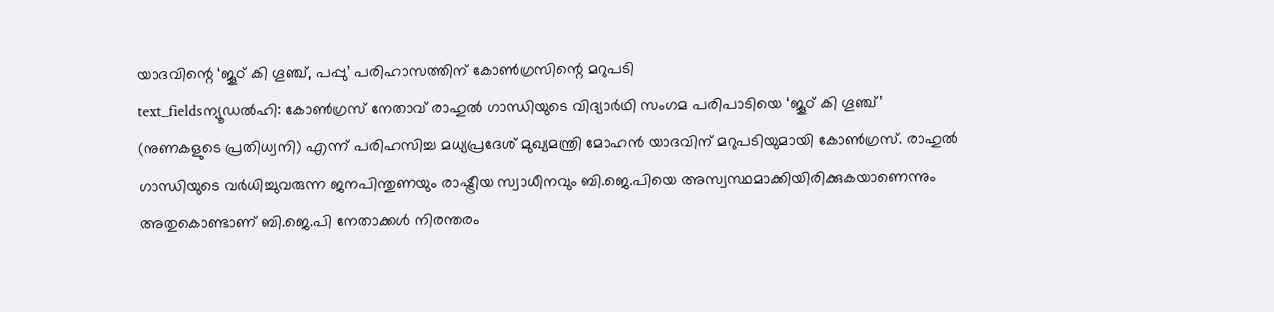യാദവിന്റെ ‘ജൂഠ് കി ഗൂഞ്ച്, പപ്പു’ പരിഹാസത്തിന് കോൺഗ്രസിന്റെ മറുപടി
text_fieldsന്യൂഡൽഹി: കോൺഗ്രസ് നേതാവ് രാഹുൽ ഗാന്ധിയുടെ വിദ്യാർഥി സംഗമ പരിപാടിയെ ‘ജൂഠ് കി ഗൂഞ്ച്’ (നുണകളുടെ പ്രതിധ്വനി) എന്ന് പരിഹസിച്ച മധ്യപ്രദേശ് മുഖ്യമന്ത്രി മോഹൻ യാദവിന് മറുപടിയുമായി കോൺഗ്രസ്. രാഹുൽ ഗാന്ധിയുടെ വർധിച്ചുവരുന്ന ജനപിന്തുണയും രാഷ്ട്രീയ സ്വാധീനവും ബി.ജെ.പിയെ അസ്വസ്ഥമാക്കിയിരിക്കുകയാണെന്നും അതുകൊണ്ടാണ് ബി.ജെ.പി നേതാക്കൾ നിരന്തരം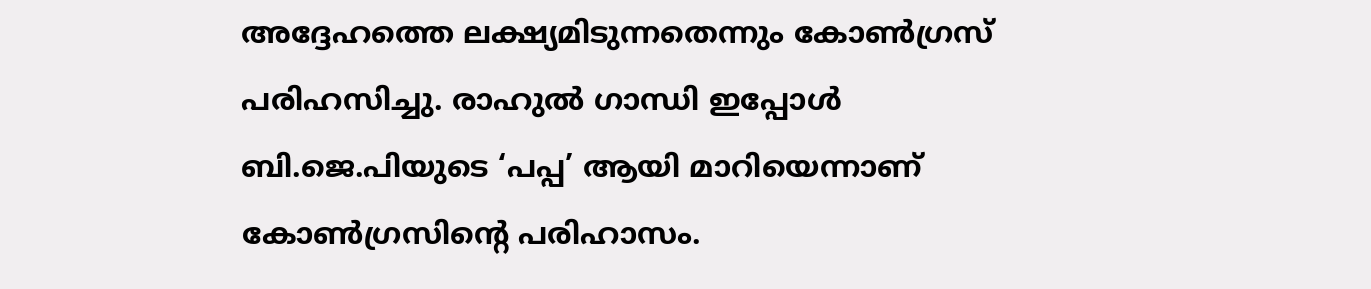അദ്ദേഹത്തെ ലക്ഷ്യമിടുന്നതെന്നും കോൺഗ്രസ് പരിഹസിച്ചു. രാഹുൽ ഗാന്ധി ഇപ്പോൾ ബി.ജെ.പിയുടെ ‘പപ്പ’ ആയി മാറിയെന്നാണ് കോൺഗ്രസിന്റെ പരിഹാസം.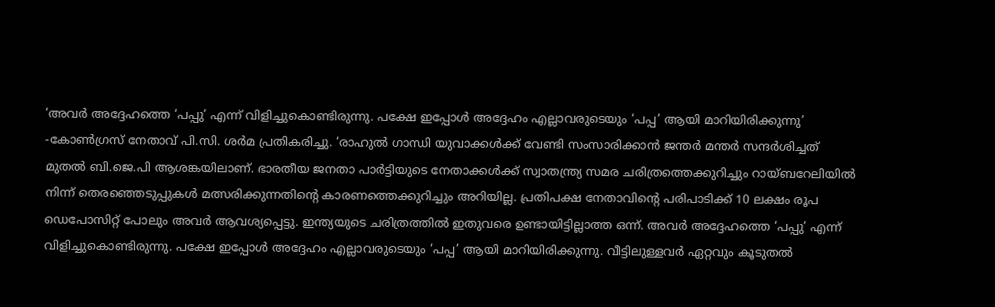‘അവർ അദ്ദേഹത്തെ ‘പപ്പു’ എന്ന് വിളിച്ചുകൊണ്ടിരുന്നു. പക്ഷേ ഇപ്പോൾ അദ്ദേഹം എല്ലാവരുടെയും ‘പപ്പ’ ആയി മാറിയിരിക്കുന്നു’ -കോൺഗ്രസ് നേതാവ് പി.സി. ശർമ പ്രതികരിച്ചു. ‘രാഹുൽ ഗാന്ധി യുവാക്കൾക്ക് വേണ്ടി സംസാരിക്കാൻ ജന്തർ മന്തർ സന്ദർശിച്ചത് മുതൽ ബി.ജെ.പി ആശങ്കയിലാണ്. ഭാരതീയ ജനതാ പാർട്ടിയുടെ നേതാക്കൾക്ക് സ്വാതന്ത്ര്യ സമര ചരിത്രത്തെക്കുറിച്ചും റായ്ബറേലിയിൽ നിന്ന് തെരഞ്ഞെടുപ്പുകൾ മത്സരിക്കുന്നതിന്റെ കാരണത്തെക്കുറിച്ചും അറിയില്ല. പ്രതിപക്ഷ നേതാവിന്റെ പരിപാടിക്ക് 10 ലക്ഷം രൂപ ഡെപോസിറ്റ് പോലും അവർ ആവശ്യപ്പെട്ടു. ഇന്ത്യയുടെ ചരിത്രത്തിൽ ഇതുവരെ ഉണ്ടായിട്ടില്ലാത്ത ഒന്ന്. അവർ അദ്ദേഹത്തെ ‘പപ്പു’ എന്ന് വിളിച്ചുകൊണ്ടിരുന്നു. പക്ഷേ ഇപ്പോൾ അദ്ദേഹം എല്ലാവരുടെയും ‘പപ്പ’ ആയി മാറിയിരിക്കുന്നു. വീട്ടിലുള്ളവർ ഏറ്റവും കൂടുതൽ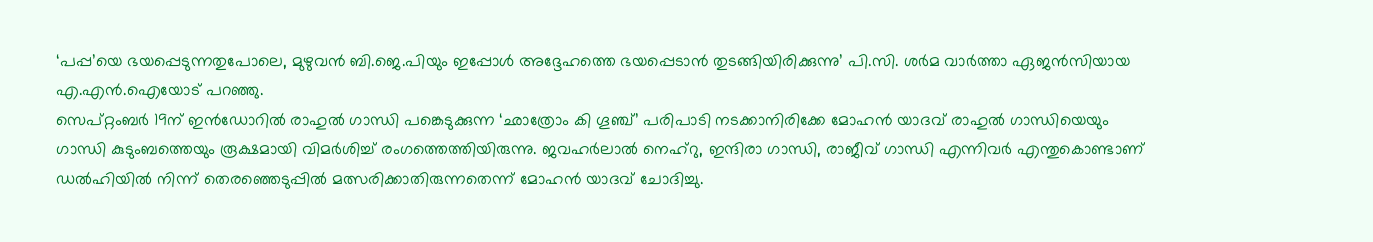‘പപ്പ’യെ ഭയപ്പെടുന്നതുപോലെ, മുഴുവൻ ബി.ജെ.പിയും ഇപ്പോൾ അദ്ദേഹത്തെ ഭയപ്പെടാൻ തുടങ്ങിയിരിക്കുന്നു’ പി.സി. ശർമ വാർത്താ ഏജൻസിയായ എ.എൻ.ഐയോട് പറഞ്ഞു.
സെപ്റ്റംബർ 19ന് ഇൻഡോറിൽ രാഹുൽ ഗാന്ധി പങ്കെടുക്കുന്ന ‘ഛാത്രോം കി ഗൂഞ്ച്’ പരിപാടി നടക്കാനിരിക്കേ മോഹൻ യാദവ് രാഹുൽ ഗാന്ധിയെയും ഗാന്ധി കുടുംബത്തെയും രൂക്ഷമായി വിമർശിച്ച് രംഗത്തെത്തിയിരുന്നു. ജവഹർലാൽ നെഹ്റു, ഇന്ദിരാ ഗാന്ധി, രാജീവ് ഗാന്ധി എന്നിവർ എന്തുകൊണ്ടാണ് ഡൽഹിയിൽ നിന്ന് തെരഞ്ഞെടുപ്പിൽ മത്സരിക്കാതിരുന്നതെന്ന് മോഹൻ യാദവ് ചോദിച്ചു.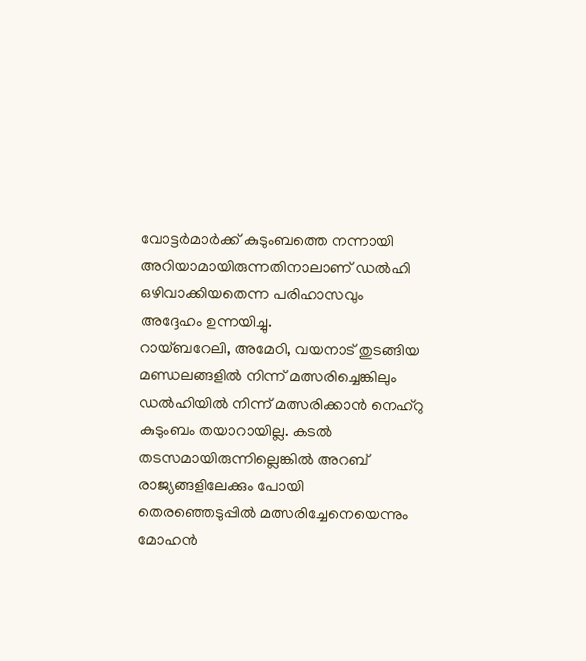വോട്ടർമാർക്ക് കുടുംബത്തെ നന്നായി അറിയാമായിരുന്നതിനാലാണ് ഡൽഹി ഒഴിവാക്കിയതെന്ന പരിഹാസവും അദ്ദേഹം ഉന്നയിച്ചു.
റായ്ബറേലി, അമേഠി, വയനാട് തുടങ്ങിയ മണ്ഡലങ്ങളിൽ നിന്ന് മത്സരിച്ചെങ്കിലും ഡൽഹിയിൽ നിന്ന് മത്സരിക്കാൻ നെഹ്റു കുടുംബം തയാറായില്ല. കടൽ തടസമായിരുന്നില്ലെങ്കിൽ അറബ് രാജ്യങ്ങളിലേക്കും പോയി തെരഞ്ഞെടുപ്പിൽ മത്സരിച്ചേനെയെന്നും മോഹൻ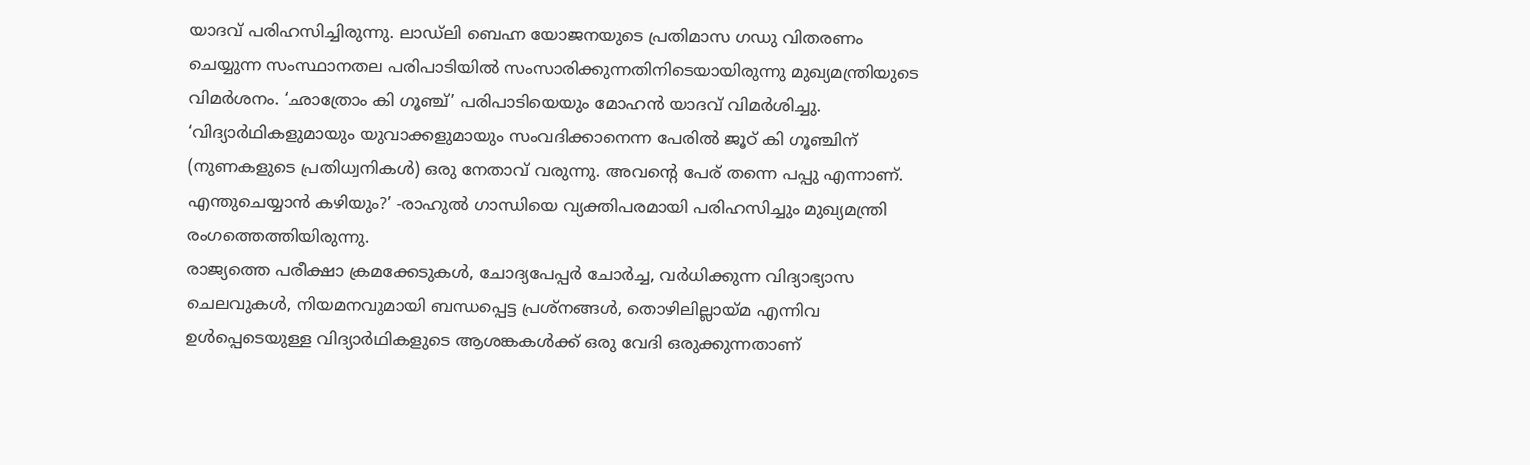യാദവ് പരിഹസിച്ചിരുന്നു. ലാഡ്ലി ബെഹ്ന യോജനയുടെ പ്രതിമാസ ഗഡു വിതരണം ചെയ്യുന്ന സംസ്ഥാനതല പരിപാടിയിൽ സംസാരിക്കുന്നതിനിടെയായിരുന്നു മുഖ്യമന്ത്രിയുടെ വിമർശനം. ‘ഛാത്രോം കി ഗൂഞ്ച്’ പരിപാടിയെയും മോഹൻ യാദവ് വിമർശിച്ചു. ‘വിദ്യാർഥികളുമായും യുവാക്കളുമായും സംവദിക്കാനെന്ന പേരിൽ ജൂഠ് കി ഗൂഞ്ചിന് (നുണകളുടെ പ്രതിധ്വനികൾ) ഒരു നേതാവ് വരുന്നു. അവന്റെ പേര് തന്നെ പപ്പു എന്നാണ്. എന്തുചെയ്യാൻ കഴിയും?’ -രാഹുൽ ഗാന്ധിയെ വ്യക്തിപരമായി പരിഹസിച്ചും മുഖ്യമന്ത്രി രംഗത്തെത്തിയിരുന്നു.
രാജ്യത്തെ പരീക്ഷാ ക്രമക്കേടുകൾ, ചോദ്യപേപ്പർ ചോർച്ച, വർധിക്കുന്ന വിദ്യാഭ്യാസ ചെലവുകൾ, നിയമനവുമായി ബന്ധപ്പെട്ട പ്രശ്നങ്ങൾ, തൊഴിലില്ലായ്മ എന്നിവ ഉൾപ്പെടെയുള്ള വിദ്യാർഥികളുടെ ആശങ്കകൾക്ക് ഒരു വേദി ഒരുക്കുന്നതാണ്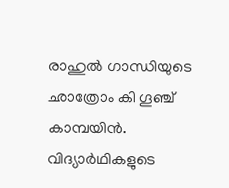രാഹുൽ ഗാന്ധിയുടെ ഛാത്രോം കി ഗൂഞ്ച് കാമ്പയിൻ. വിദ്യാർഥികളുടെ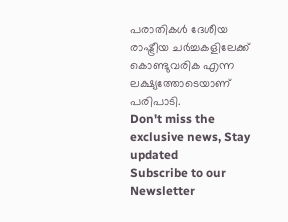പരാതികൾ ദേശീയ രാഷ്ട്രീയ ചർച്ചകളിലേക്ക് കൊണ്ടുവരിക എന്ന ലക്ഷ്യത്തോടെയാണ് പരിപാടി.
Don't miss the exclusive news, Stay updated
Subscribe to our Newsletter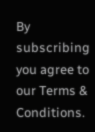By subscribing you agree to our Terms & Conditions.